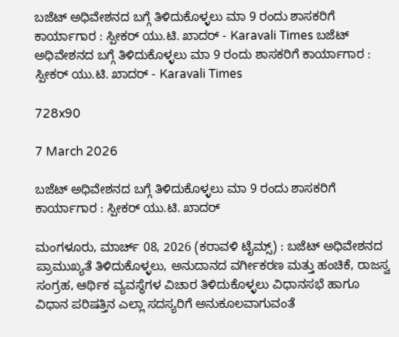ಬಜೆಟ್ ಅಧಿವೇಶನದ ಬಗ್ಗೆ ತಿಳಿದುಕೊಳ್ಳಲು ಮಾ 9 ರಂದು ಶಾಸಕರಿಗೆ ಕಾರ್ಯಾಗಾರ : ಸ್ಪೀಕರ್ ಯು.ಟಿ. ಖಾದರ್ - Karavali Times ಬಜೆಟ್ ಅಧಿವೇಶನದ ಬಗ್ಗೆ ತಿಳಿದುಕೊಳ್ಳಲು ಮಾ 9 ರಂದು ಶಾಸಕರಿಗೆ ಕಾರ್ಯಾಗಾರ : ಸ್ಪೀಕರ್ ಯು.ಟಿ. ಖಾದರ್ - Karavali Times

728x90

7 March 2026

ಬಜೆಟ್ ಅಧಿವೇಶನದ ಬಗ್ಗೆ ತಿಳಿದುಕೊಳ್ಳಲು ಮಾ 9 ರಂದು ಶಾಸಕರಿಗೆ ಕಾರ್ಯಾಗಾರ : ಸ್ಪೀಕರ್ ಯು.ಟಿ. ಖಾದರ್

ಮಂಗಳೂರು, ಮಾರ್ಚ್ 08, 2026 (ಕರಾವಳಿ ಟೈಮ್ಸ್) : ಬಜೆಟ್ ಅಧಿವೇಶನದ ಪ್ರಾಮುಖ್ಯತೆ ತಿಳಿದುಕೊಳ್ಳಲು, ಅನುದಾನದ ವರ್ಗೀಕರಣ ಮತ್ತು ಹಂಚಿಕೆ, ರಾಜಸ್ವ ಸಂಗ್ರಹ, ಆರ್ಥಿಕ ವ್ಯವಸ್ಥೆಗಳ ವಿಚಾರ ತಿಳಿದುಕೊಳ್ಳಲು ವಿಧಾನಸಭೆ ಹಾಗೂ ವಿಧಾನ ಪರಿಷತ್ತಿನ ಎಲ್ಲಾ ಸದಸ್ಯರಿಗೆ ಅನುಕೂಲವಾಗುವಂತೆ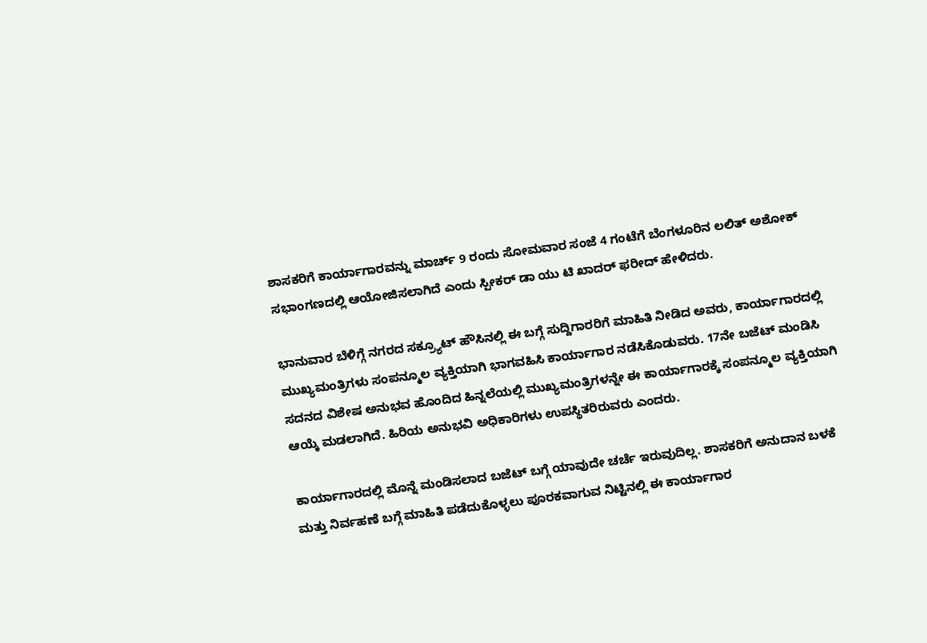ಶಾಸಕರಿಗೆ ಕಾರ್ಯಾಗಾರವನ್ನು ಮಾರ್ಚ್ 9 ರಂದು ಸೋಮವಾರ ಸಂಜೆ 4 ಗಂಟೆಗೆ ಬೆಂಗಳೂರಿನ ಲಲಿತ್ ಅಶೋಕ್ ಸಭಾಂಗಣದಲ್ಲಿ ಆಯೋಜಿಸಲಾಗಿದೆ ಎಂದು ಸ್ಪೀಕರ್ ಡಾ ಯು ಟಿ ಖಾದರ್ ಫರೀದ್ ಹೇಳಿದರು.

ಭಾನುವಾರ ಬೆಳಿಗ್ಗೆ ನಗರದ ಸಕ್ರ್ಯೂಟ್ ಹೌಸಿನಲ್ಲಿ ಈ ಬಗ್ಗೆ ಸುದ್ದಿಗಾರರಿಗೆ ಮಾಹಿತಿ ನೀಡಿದ ಅವರು, ಕಾರ್ಯಾಗಾರದಲ್ಲಿ ಮುಖ್ಯಮಂತ್ರಿಗಳು ಸಂಪನ್ಮೂಲ ವ್ಯಕ್ತಿಯಾಗಿ ಭಾಗವಹಿಸಿ ಕಾರ್ಯಾಗಾರ ನಡೆಸಿಕೊಡುವರು. 17ನೇ ಬಜೆಟ್ ಮಂಡಿಸಿ ಸದನದ ವಿಶೇಷ ಅನುಭವ ಹೊಂದಿದ ಹಿನ್ನಲೆಯಲ್ಲಿ ಮುಖ್ಯಮಂತ್ರಿಗಳನ್ನೇ ಈ ಕಾರ್ಯಾಗಾರಕ್ಕೆ ಸಂಪನ್ಮೂಲ ವ್ಯಕ್ತಿಯಾಗಿ ಆಯ್ಕೆ ಮಡಲಾಗಿದೆ. ಹಿರಿಯ ಅನುಭವಿ ಅಧಿಕಾರಿಗಳು ಉಪಸ್ಥಿತರಿರುವರು ಎಂದರು.

ಕಾರ್ಯಾಗಾರದಲ್ಲಿ ಮೊನ್ನೆ ಮಂಡಿಸಲಾದ ಬಜೆಟ್ ಬಗ್ಗೆ ಯಾವುದೇ ಚರ್ಚೆ ಇರುವುದಿಲ್ಲ. ಶಾಸಕರಿಗೆ ಅನುದಾನ ಬಳಕೆ ಮತ್ತು ನಿರ್ವಹಣೆ ಬಗ್ಗೆ ಮಾಹಿತಿ ಪಡೆದುಕೊಳ್ಳಲು ಪೂರಕವಾಗುವ ನಿಟ್ಟಿನಲ್ಲಿ ಈ ಕಾರ್ಯಾಗಾರ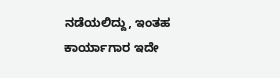ನಡೆಯಲಿದ್ದು, ಇಂತಹ ಕಾರ್ಯಾಗಾರ ಇದೇ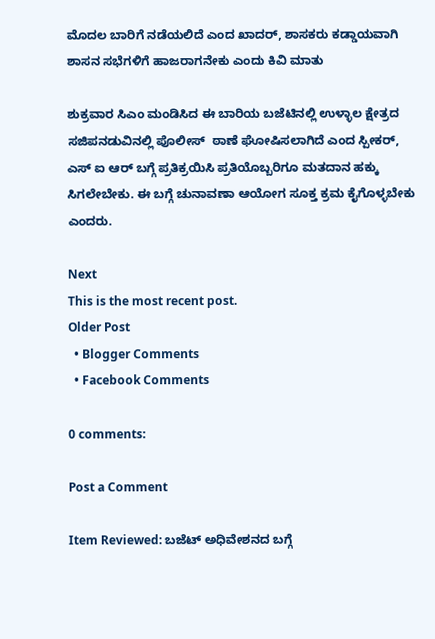ಮೊದಲ ಬಾರಿಗೆ ನಡೆಯಲಿದೆ ಎಂದ ಖಾದರ್, ಶಾಸಕರು ಕಡ್ಡಾಯವಾಗಿ ಶಾಸನ ಸಭೆಗಳಿಗೆ ಹಾಜರಾಗನೇಕು ಎಂದು ಕಿವಿ ಮಾತು

ಶುಕ್ರವಾರ ಸಿಎಂ ಮಂಡಿಸಿದ ಈ ಬಾರಿಯ ಬಜೆಟಿನಲ್ಲಿ ಉಳ್ಳಾಲ ಕ್ಷೇತ್ರದ ಸಜಿಪನಡುವಿನಲ್ಲಿ ಪೊಲೀಸ್  ಠಾಣೆ ಘೋಷಿಸಲಾಗಿದೆ ಎಂದ ಸ್ಪೀಕರ್, ಎಸ್ ಐ ಆರ್ ಬಗ್ಗೆ ಪ್ರತಿಕ್ರಯಿಸಿ ಪ್ರತಿಯೊಬ್ಬರಿಗೂ ಮತದಾನ ಹಕ್ಕು ಸಿಗಲೇಬೇಕು. ಈ ಬಗ್ಗೆ ಚುನಾವಣಾ ಆಯೋಗ ಸೂಕ್ತ ಕ್ರಮ ಕೈಗೊಳ್ಳಬೇಕು ಎಂದರು.

Next
This is the most recent post.
Older Post
  • Blogger Comments
  • Facebook Comments

0 comments:

Post a Comment

Item Reviewed: ಬಜೆಟ್ ಅಧಿವೇಶನದ ಬಗ್ಗೆ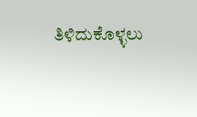ತಿಳಿದುಕೊಳ್ಳಲು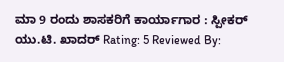ಮಾ 9 ರಂದು ಶಾಸಕರಿಗೆ ಕಾರ್ಯಾಗಾರ : ಸ್ಪೀಕರ್ ಯು.ಟಿ. ಖಾದರ್ Rating: 5 Reviewed By: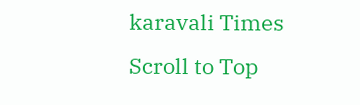karavali Times
Scroll to Top